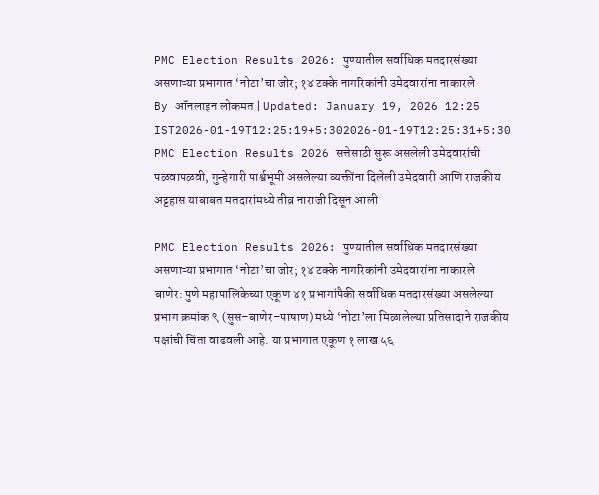PMC Election Results 2026: पुण्यातील सर्वाधिक मतदारसंख्या असणाऱ्या प्रभागात ‘नोटा’चा जोर; १४ टक्के नागरिकांनी उमेदवारांना नाकारले
By ऑनलाइन लोकमत | Updated: January 19, 2026 12:25 IST2026-01-19T12:25:19+5:302026-01-19T12:25:31+5:30
PMC Election Results 2026 सत्तेसाठी सुरू असलेली उमेदवारांची पळवापळवी, गुन्हेगारी पार्श्वभूमी असलेल्या व्यक्तींना दिलेली उमेदवारी आणि राजकीय अट्टहास याबाबत मतदारांमध्ये तीव्र नाराजी दिसून आली

PMC Election Results 2026: पुण्यातील सर्वाधिक मतदारसंख्या असणाऱ्या प्रभागात ‘नोटा’चा जोर; १४ टक्के नागरिकांनी उमेदवारांना नाकारले
बाणेर: पुणे महापालिकेच्या एकूण ४१ प्रभागांपैकी सर्वाधिक मतदारसंख्या असलेल्या प्रभाग क्रमांक ९ (सुस–बाणेर–पाषाण) मध्ये ‘नोटा’ला मिळालेल्या प्रतिसादाने राजकीय पक्षांची चिंता वाढवली आहे. या प्रभागात एकूण १ लाख ५६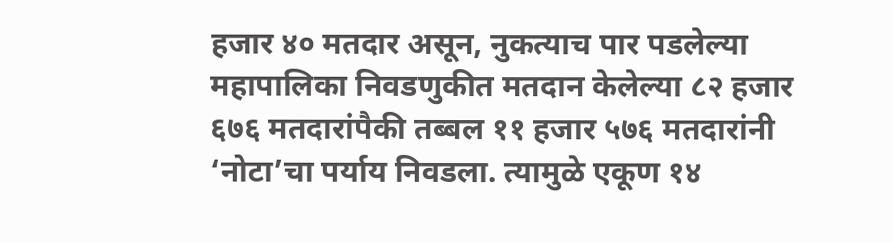हजार ४० मतदार असून, नुकत्याच पार पडलेल्या महापालिका निवडणुकीत मतदान केलेल्या ८२ हजार ६७६ मतदारांपैकी तब्बल ११ हजार ५७६ मतदारांनी ‘नोटा’चा पर्याय निवडला. त्यामुळे एकूण १४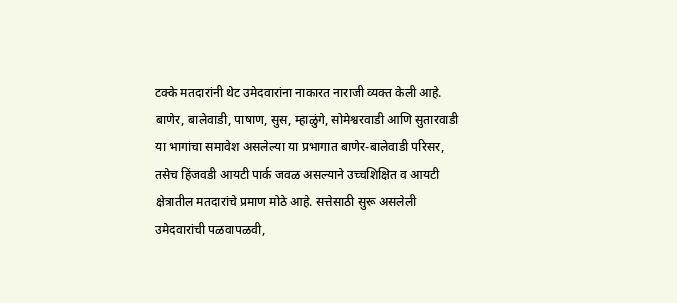टक्के मतदारांनी थेट उमेदवारांना नाकारत नाराजी व्यक्त केली आहे.
बाणेर, बालेवाडी, पाषाण, सुस, म्हाळुंगे, सोमेश्वरवाडी आणि सुतारवाडी या भागांचा समावेश असलेल्या या प्रभागात बाणेर-बालेवाडी परिसर, तसेच हिंजवडी आयटी पार्क जवळ असल्याने उच्चशिक्षित व आयटी क्षेत्रातील मतदारांचे प्रमाण मोठे आहे. सत्तेसाठी सुरू असलेली उमेदवारांची पळवापळवी,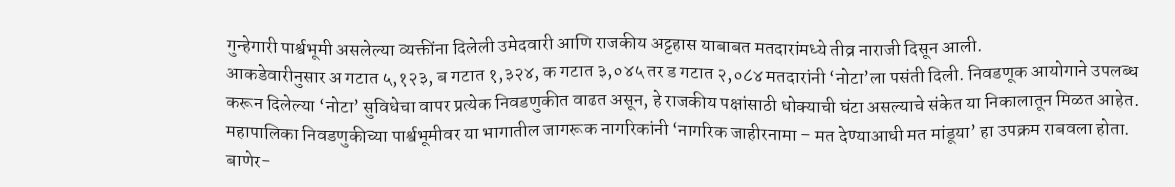गुन्हेगारी पार्श्वभूमी असलेल्या व्यक्तींना दिलेली उमेदवारी आणि राजकीय अट्टहास याबाबत मतदारांमध्ये तीव्र नाराजी दिसून आली.
आकडेवारीनुसार अ गटात ५,१२३, ब गटात १,३२४, क गटात ३,०४५ तर ड गटात २,०८४ मतदारांनी ‘नोटा’ला पसंती दिली. निवडणूक आयोगाने उपलब्ध करून दिलेल्या ‘नोटा’ सुविधेचा वापर प्रत्येक निवडणुकीत वाढत असून, हे राजकीय पक्षांसाठी धोक्याची घंटा असल्याचे संकेत या निकालातून मिळत आहेत.
महापालिका निवडणुकीच्या पार्श्वभूमीवर या भागातील जागरूक नागरिकांनी ‘नागरिक जाहीरनामा – मत देण्याआधी मत मांडूया’ हा उपक्रम राबवला होता. बाणेर-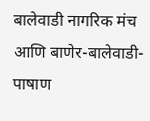बालेवाडी नागरिक मंच आणि बाणेर-बालेवाडी-पाषाण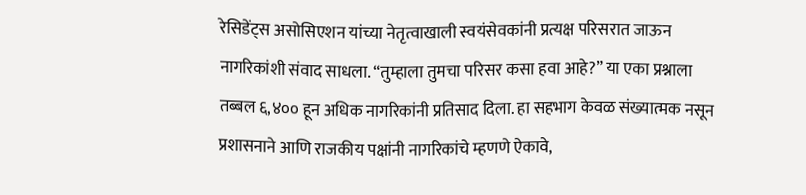रेसिडेंट्स असोसिएशन यांच्या नेतृत्वाखाली स्वयंसेवकांनी प्रत्यक्ष परिसरात जाऊन नागरिकांशी संवाद साधला. “तुम्हाला तुमचा परिसर कसा हवा आहे?” या एका प्रश्नाला तब्बल ६,४०० हून अधिक नागरिकांनी प्रतिसाद दिला. हा सहभाग केवळ संख्यात्मक नसून प्रशासनाने आणि राजकीय पक्षांनी नागरिकांचे म्हणणे ऐकावे,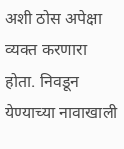अशी ठोस अपेक्षा व्यक्त करणारा होता. निवडून येण्याच्या नावाखाली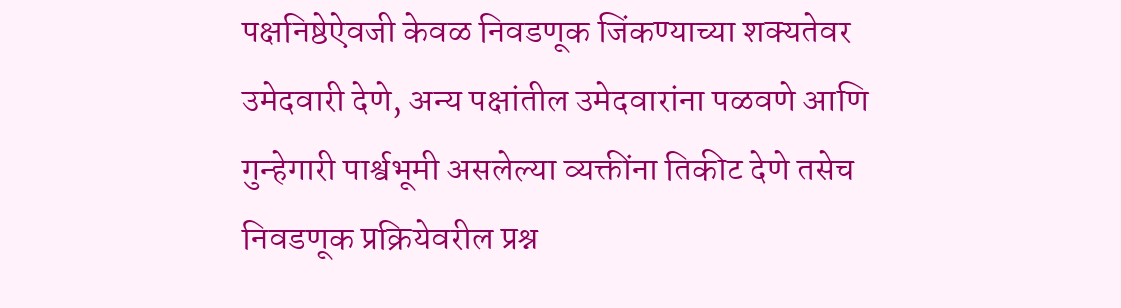पक्षनिष्ठेऐवजी केवळ निवडणूक जिंकण्याच्या शक्यतेवर उमेदवारी देणे, अन्य पक्षांतील उमेदवारांना पळवणे आणि गुन्हेगारी पार्श्वभूमी असलेल्या व्यक्तींना तिकीट देणे तसेच निवडणूक प्रक्रियेवरील प्रश्न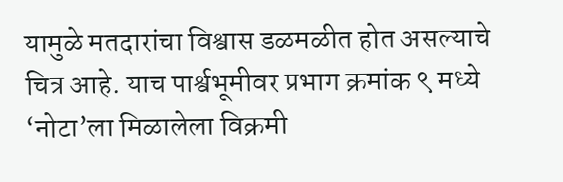यामुळे मतदारांचा विश्वास डळमळीत होत असल्याचे चित्र आहे. याच पार्श्वभूमीवर प्रभाग क्रमांक ९ मध्ये ‘नोटा’ला मिळालेला विक्रमी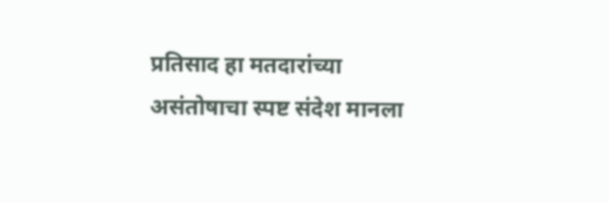प्रतिसाद हा मतदारांच्या असंतोषाचा स्पष्ट संदेश मानला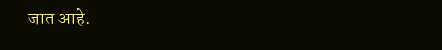जात आहे.